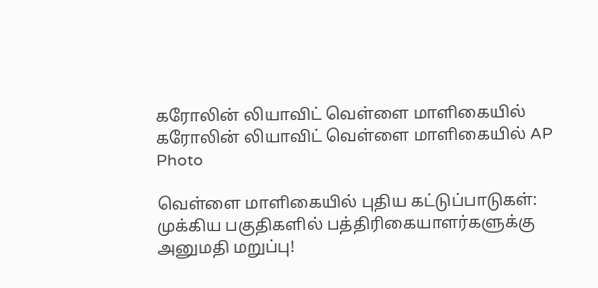கரோலின் லியாவிட் வெள்ளை மாளிகையில்
கரோலின் லியாவிட் வெள்ளை மாளிகையில் AP Photo

வெள்ளை மாளிகையில் புதிய கட்டுப்பாடுகள்: முக்கிய பகுதிகளில் பத்திரிகையாளர்களுக்கு அனுமதி மறுப்பு!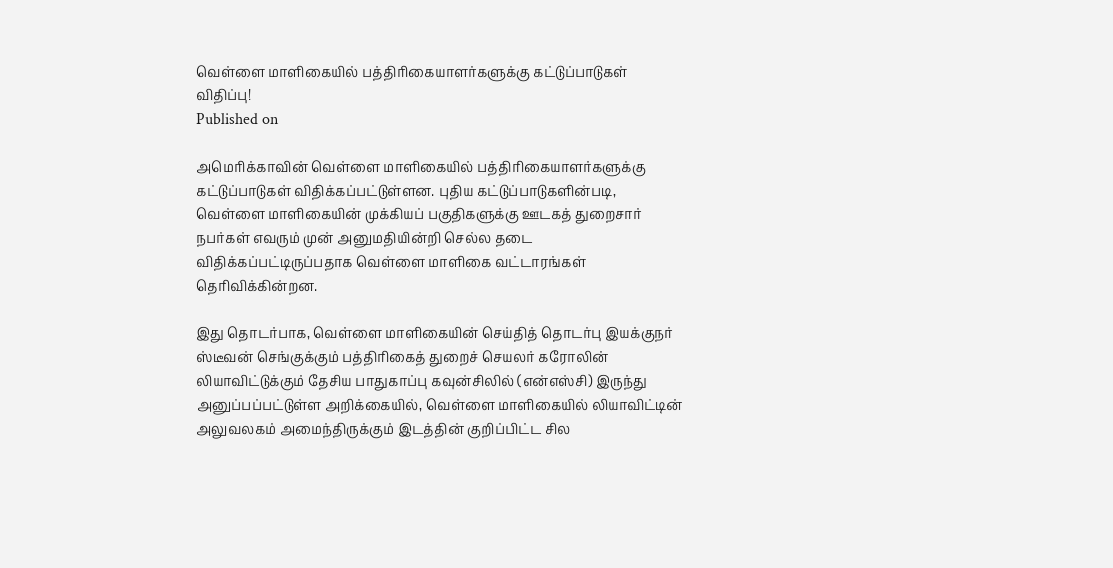வெள்ளை மாளிகையில் பத்திரிகையாளர்களுக்கு கட்டுப்பாடுகள் விதிப்பு!
Published on

அமெரிக்காவின் வெள்ளை மாளிகையில் பத்திரிகையாளர்களுக்கு கட்டுப்பாடுகள் விதிக்கப்பட்டுள்ளன. புதிய கட்டுப்பாடுகளின்படி, வெள்ளை மாளிகையின் முக்கியப் பகுதிகளுக்கு ஊடகத் துறைசார் நபர்கள் எவரும் முன் அனுமதியின்றி செல்ல தடை விதிக்கப்பட்டிருப்பதாக வெள்ளை மாளிகை வட்டாரங்கள் தெரிவிக்கின்றன.

இது தொடர்பாக, வெள்ளை மாளிகையின் செய்தித் தொடர்பு இயக்குநர் ஸ்டீவன் செங்குக்கும் பத்திரிகைத் துறைச் செயலர் கரோலின் லியாவிட்டுக்கும் தேசிய பாதுகாப்பு கவுன்சிலில் (என்எஸ்சி) இருந்து அனுப்பப்பட்டுள்ள அறிக்கையில், வெள்ளை மாளிகையில் லியாவிட்டின் அலுவலகம் அமைந்திருக்கும் இடத்தின் குறிப்பிட்ட சில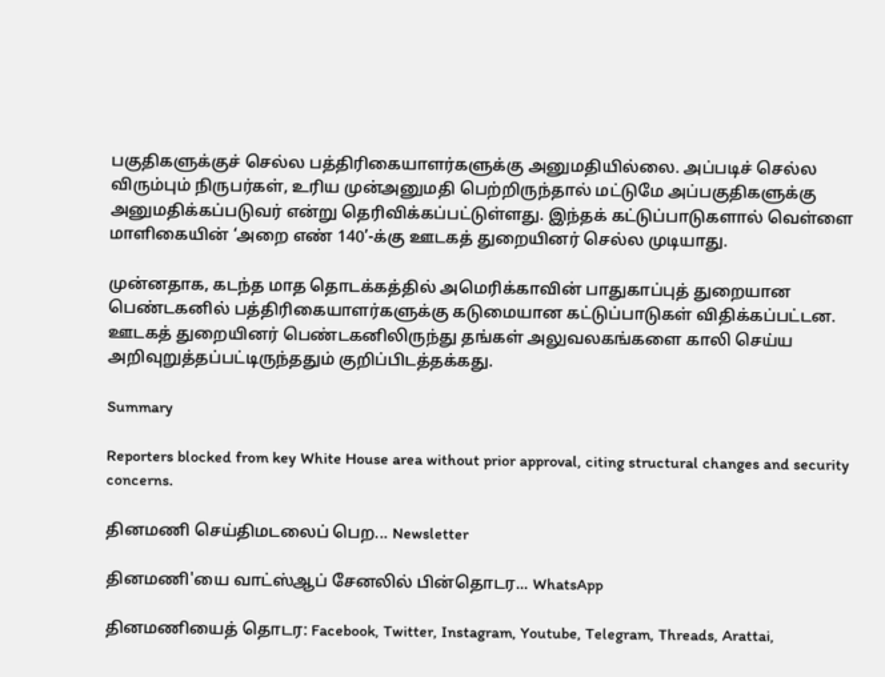பகுதிகளுக்குச் செல்ல பத்திரிகையாளர்களுக்கு அனுமதியில்லை. அப்படிச் செல்ல விரும்பும் நிருபர்கள், உரிய முன்அனுமதி பெற்றிருந்தால் மட்டுமே அப்பகுதிகளுக்கு அனுமதிக்கப்படுவர் என்று தெரிவிக்கப்பட்டுள்ளது. இந்தக் கட்டுப்பாடுகளால் வெள்ளை மாளிகையின் ‘அறை எண் 140’-க்கு ஊடகத் துறையினர் செல்ல முடியாது.

முன்னதாக, கடந்த மாத தொடக்கத்தில் அமெரிக்காவின் பாதுகாப்புத் துறையான பெண்டகனில் பத்திரிகையாளர்களுக்கு கடுமையான கட்டுப்பாடுகள் விதிக்கப்பட்டன. ஊடகத் துறையினர் பெண்டகனிலிருந்து தங்கள் அலுவலகங்களை காலி செய்ய அறிவுறுத்தப்பட்டிருந்ததும் குறிப்பிடத்தக்கது.

Summary

Reporters blocked from key White House area without prior approval, citing structural changes and security concerns.

தினமணி செய்திமடலைப் பெற... Newsletter

தினமணி'யை வாட்ஸ்ஆப் சேனலில் பின்தொடர... WhatsApp

தினமணியைத் தொடர: Facebook, Twitter, Instagram, Youtube, Telegram, Threads, Arattai,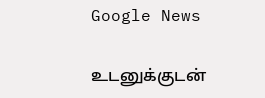Google News

உடனுக்குடன்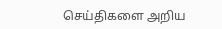செய்திகளை அறிய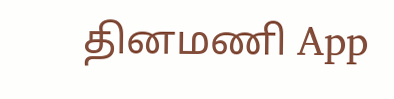தினமணி App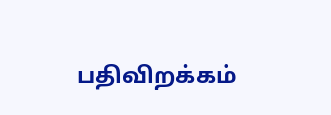பதிவிறக்கம்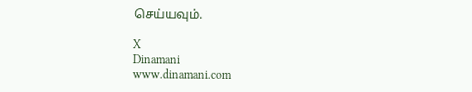செய்யவும்.

X
Dinamani
www.dinamani.com